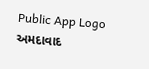Public App Logo
અમદાવાદ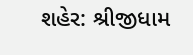શહેર: શ્રીજીધામ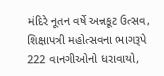મંદિરે નૂતન વર્ષે અન્નકૂટ ઉત્સવ, શિક્ષાપત્રી મહોત્સવના ભાગરૂપે 222 વાનગીઓનો ધરાવાયો,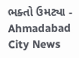ભક્તો ઉમટ્યા - Ahmadabad City News